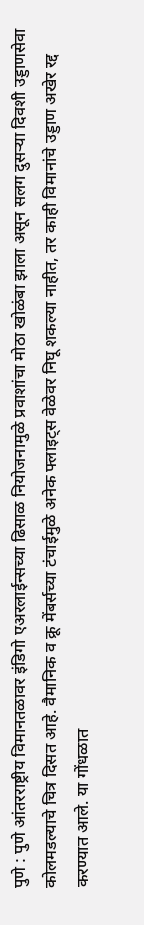पुणे : पुणे आंतरराष्ट्रीय विमानतळावर इंडिगो एअरलाईन्सच्या ढिसाळ नियोजनामुळे प्रवाशांचा मोठा खोळंबा झाला असून सलग दुसऱ्या दिवशी उड्डाणसेवा कोलमडल्याचे चित्र दिसत आहे. वैमानिक व क्रू मेंबर्सच्या टंचाईमुळे अनेक फ्लाइट्स वेळेवर निघू शकल्या नाहीत, तर काही विमानांचे उड्डाण अखेर रद्द करण्यात आले. या गोंधळात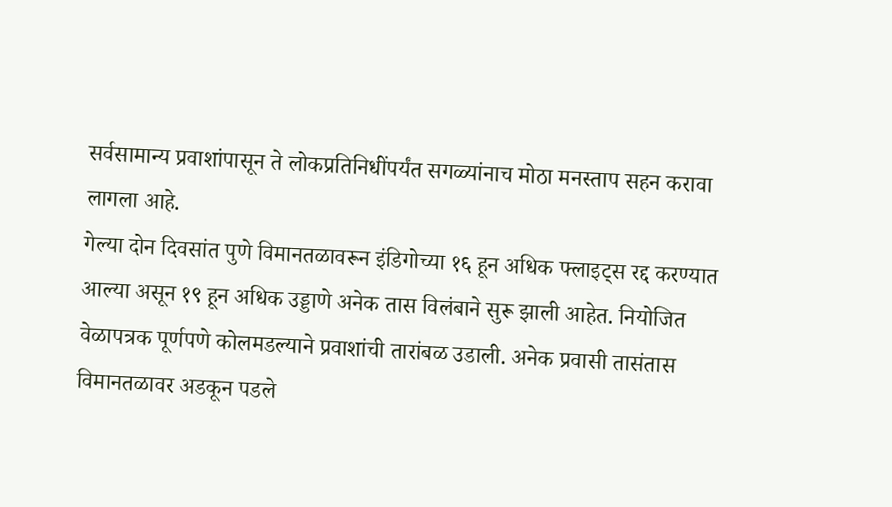सर्वसामान्य प्रवाशांपासून ते लोकप्रतिनिधींपर्यंत सगळ्यांनाच मोठा मनस्ताप सहन करावा लागला आहे.
गेल्या दोन दिवसांत पुणे विमानतळावरून इंडिगोच्या १६ हून अधिक फ्लाइट्स रद्द करण्यात आल्या असून १९ हून अधिक उड्डाणे अनेक तास विलंबाने सुरू झाली आहेत. नियोजित वेळापत्रक पूर्णपणे कोलमडल्याने प्रवाशांची तारांबळ उडाली. अनेक प्रवासी तासंतास विमानतळावर अडकून पडले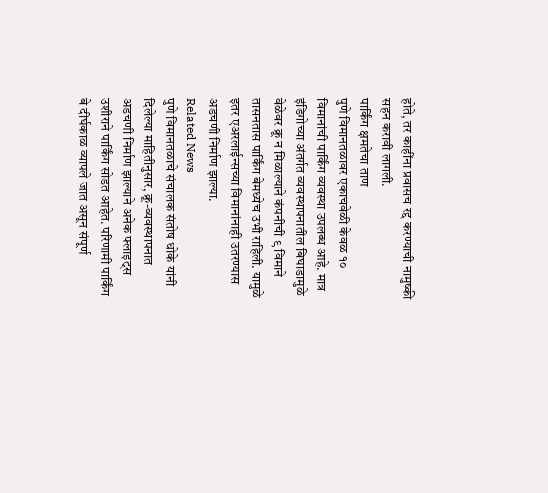होते, तर काहींना प्रवासच रद्द करण्याची नामुष्की सहन करावी लागली.
पार्किंग क्षमतेचा ताण
पुणे विमानतळावर एकाचवेळी केवळ १० विमानांची पार्किंग व्यवस्था उपलब्ध आहे. मात्र इंडिगोच्या अंतर्गत व्यवस्थापनातील बिघाडामुळे वेळेवर क्रू न मिळाल्याने कंपनीची ९ विमाने तासनतास पार्किंग बेमध्येच उभी राहिली. यामुळे इतर एअरलाईन्सच्या विमानांनाही उतरण्यास अडचणी निर्माण झाल्या.
Related News
पुणे विमानतळाचे संचालक संतोष धोके यांनी दिलेल्या माहितीनुसार, क्रू-व्यवस्थापनात अडचणी निर्माण झाल्याने अनेक फ्लाइट्स उशीराने पार्किंग सोडत आहेत. परिणामी पार्किंग बे दीर्घकाळ व्यापले जात असून संपूर्ण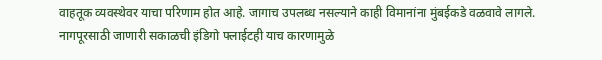वाहतूक व्यवस्थेवर याचा परिणाम होत आहे. जागाच उपलब्ध नसल्याने काही विमानांना मुंबईकडे वळवावे लागले. नागपूरसाठी जाणारी सकाळची इंडिगो फ्लाईटही याच कारणामुळे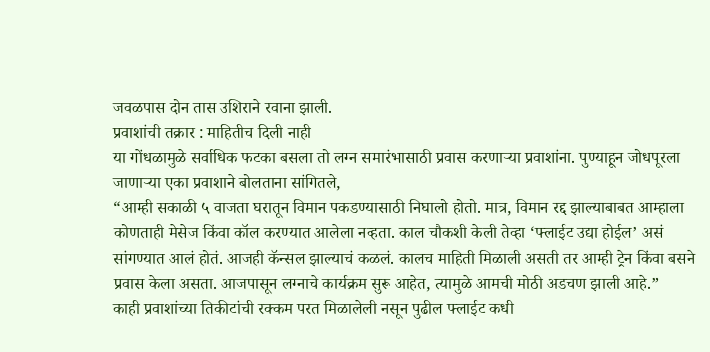जवळपास दोन तास उशिराने रवाना झाली.
प्रवाशांची तक्रार : माहितीच दिली नाही
या गोंधळामुळे सर्वाधिक फटका बसला तो लग्न समारंभासाठी प्रवास करणाऱ्या प्रवाशांना. पुण्याहून जोधपूरला जाणाऱ्या एका प्रवाशाने बोलताना सांगितले,
“आम्ही सकाळी ५ वाजता घरातून विमान पकडण्यासाठी निघालो होतो. मात्र, विमान रद्द झाल्याबाबत आम्हाला कोणताही मेसेज किंवा कॉल करण्यात आलेला नव्हता. काल चौकशी केली तेव्हा ‘फ्लाईट उद्या होईल’ असं सांगण्यात आलं होतं. आजही कॅन्सल झाल्याचं कळलं. कालच माहिती मिळाली असती तर आम्ही ट्रेन किंवा बसने प्रवास केला असता. आजपासून लग्नाचे कार्यक्रम सुरू आहेत, त्यामुळे आमची मोठी अडचण झाली आहे.”
काही प्रवाशांच्या तिकीटांची रक्कम परत मिळालेली नसून पुढील फ्लाईट कधी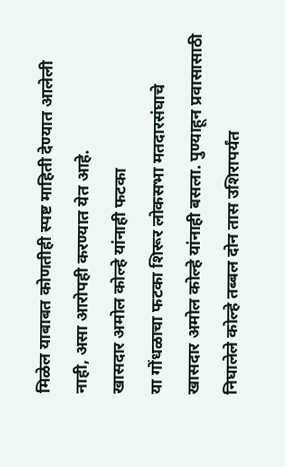मिळेल याबाबत कोणतीही स्पष्ट माहिती देण्यात आलेली नाही, असा आरोपही करण्यात येत आहे.
खासदार अमोल कोल्हे यांनाही फटका
या गोंधळाचा फटका शिरूर लोकसभा मतदारसंघाचे खासदार अमोल कोल्हे यांनाही बसला. पुण्याहून प्रवासासाठी निघालेले कोल्हे तब्बल दोन तास उशिरापर्यंत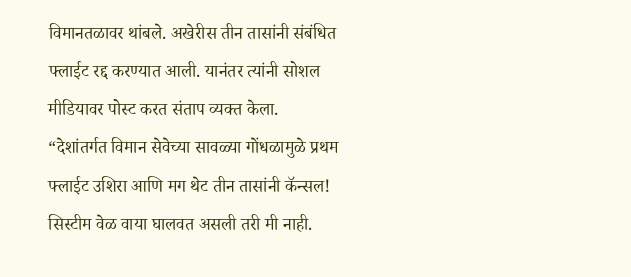विमानतळावर थांबले. अखेरीस तीन तासांनी संबंधित फ्लाईट रद्द करण्यात आली. यानंतर त्यांनी सोशल मीडियावर पोस्ट करत संताप व्यक्त केला.
“देशांतर्गत विमान सेवेच्या सावळ्या गोंधळामुळे प्रथम फ्लाईट उशिरा आणि मग थेट तीन तासांनी कॅन्सल! सिस्टीम वेळ वाया घालवत असली तरी मी नाही.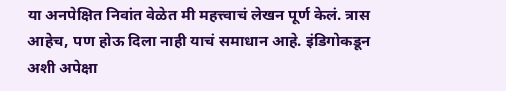या अनपेक्षित निवांत वेळेत मी महत्त्वाचं लेखन पूर्ण केलं. त्रास आहेच, पण होऊ दिला नाही याचं समाधान आहे. इंडिगोकडून अशी अपेक्षा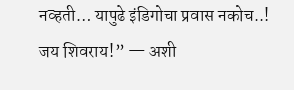नव्हती… यापुढे इंडिगोचा प्रवास नकोच..! जय शिवराय!” — अशी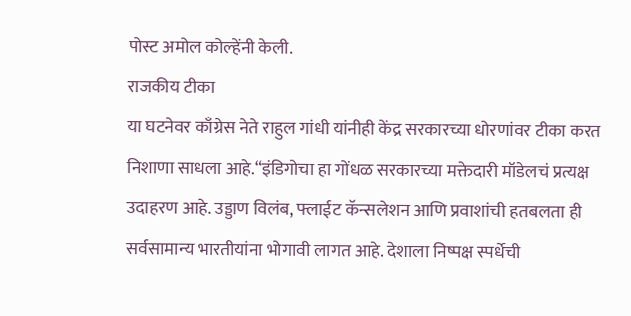पोस्ट अमोल कोल्हेंनी केली.
राजकीय टीका
या घटनेवर काँग्रेस नेते राहुल गांधी यांनीही केंद्र सरकारच्या धोरणांवर टीका करत निशाणा साधला आहे.“इंडिगोचा हा गोंधळ सरकारच्या मक्तेदारी मॉडेलचं प्रत्यक्ष उदाहरण आहे. उड्डाण विलंब, फ्लाईट कॅन्सलेशन आणि प्रवाशांची हतबलता ही सर्वसामान्य भारतीयांना भोगावी लागत आहे. देशाला निष्पक्ष स्पर्धेची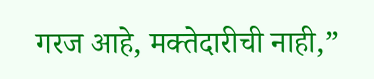गरज आहे, मक्तेदारीची नाही,”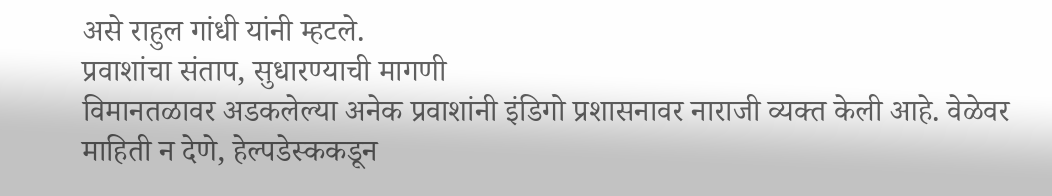असे राहुल गांधी यांनी म्हटले.
प्रवाशांचा संताप, सुधारण्याची मागणी
विमानतळावर अडकलेल्या अनेक प्रवाशांनी इंडिगो प्रशासनावर नाराजी व्यक्त केली आहे. वेळेवर माहिती न देणे, हेल्पडेस्ककडून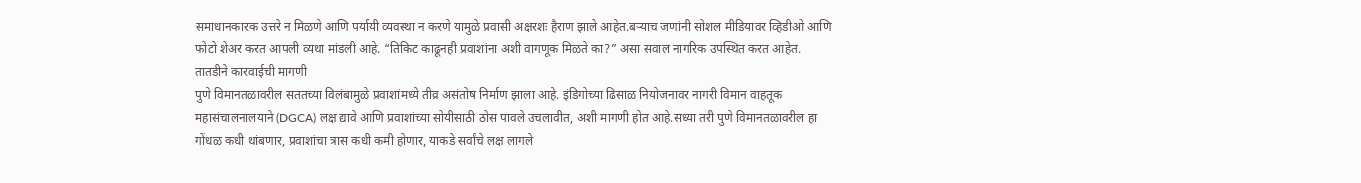समाधानकारक उत्तरे न मिळणे आणि पर्यायी व्यवस्था न करणे यामुळे प्रवासी अक्षरशः हैराण झाले आहेत.बऱ्याच जणांनी सोशल मीडियावर व्हिडीओ आणि फोटो शेअर करत आपली व्यथा मांडली आहे. “तिकिट काढूनही प्रवाशांना अशी वागणूक मिळते का?” असा सवाल नागरिक उपस्थित करत आहेत.
तातडीने कारवाईची मागणी
पुणे विमानतळावरील सततच्या विलंबामुळे प्रवाशांमध्ये तीव्र असंतोष निर्माण झाला आहे. इंडिगोच्या ढिसाळ नियोजनावर नागरी विमान वाहतूक महासंचालनालयाने (DGCA) लक्ष द्यावे आणि प्रवाशांच्या सोयीसाठी ठोस पावले उचलावीत, अशी मागणी होत आहे.सध्या तरी पुणे विमानतळावरील हा गोंधळ कधी थांबणार, प्रवाशांचा त्रास कधी कमी होणार, याकडे सर्वांचे लक्ष लागले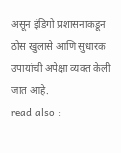असून इंडिगो प्रशासनाकडून ठोस खुलासे आणि सुधारक उपायांची अपेक्षा व्यक्त केली जात आहे.
read also :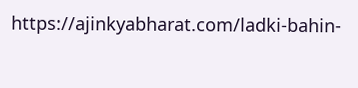https://ajinkyabharat.com/ladki-bahin-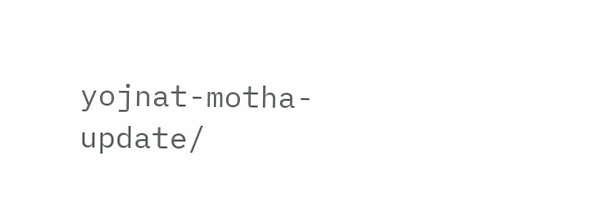yojnat-motha-update/